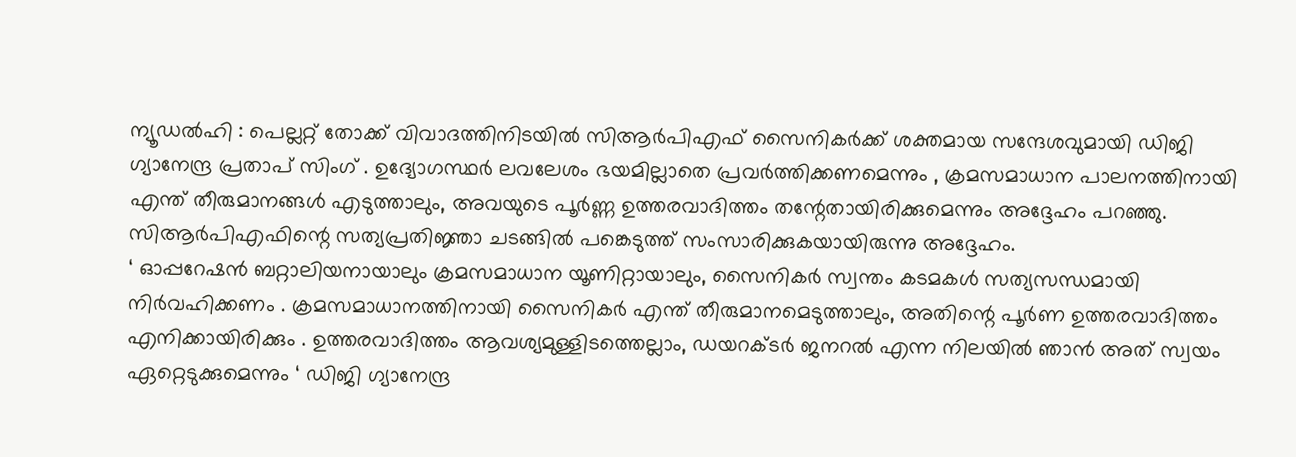ന്യൂഡൽഹി : പെല്ലറ്റ് തോക്ക് വിവാദത്തിനിടയിൽ സിആർപിഎഫ് സൈനികർക്ക് ശക്തമായ സന്ദേശവുമായി ഡിജി ഗ്യാനേന്ദ്ര പ്രതാപ് സിംഗ് . ഉദ്യോഗസ്ഥർ ലവലേശം ഭയമില്ലാതെ പ്രവർത്തിക്കണമെന്നും , ക്രമസമാധാന പാലനത്തിനായി എന്ത് തീരുമാനങ്ങൾ എടുത്താലും, അവയുടെ പൂർണ്ണ ഉത്തരവാദിത്തം തന്റേതായിരിക്കുമെന്നും അദ്ദേഹം പറഞ്ഞു. സിആർപിഎഫിന്റെ സത്യപ്രതിജ്ഞാ ചടങ്ങിൽ പങ്കെടുത്ത് സംസാരിക്കുകയായിരുന്നു അദ്ദേഹം.
‘ ഓപ്പറേഷൻ ബറ്റാലിയനായാലും ക്രമസമാധാന യൂണിറ്റായാലും, സൈനികർ സ്വന്തം കടമകൾ സത്യസന്ധമായി നിർവഹിക്കണം . ക്രമസമാധാനത്തിനായി സൈനികർ എന്ത് തീരുമാനമെടുത്താലും, അതിന്റെ പൂർണ ഉത്തരവാദിത്തം എനിക്കായിരിക്കും . ഉത്തരവാദിത്തം ആവശ്യമുള്ളിടത്തെല്ലാം, ഡയറക്ടർ ജനറൽ എന്ന നിലയിൽ ഞാൻ അത് സ്വയം ഏറ്റെടുക്കുമെന്നും ‘ ഡിജി ഗ്യാനേന്ദ്ര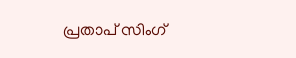പ്രതാപ് സിംഗ്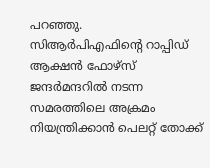പറഞ്ഞു.
സിആർപിഎഫിന്റെ റാപ്പിഡ് ആക്ഷൻ ഫോഴ്സ് ജന്ദർമന്ദറിൽ നടന്ന സമരത്തിലെ അക്രമം നിയന്ത്രിക്കാൻ പെലറ്റ് തോക്ക്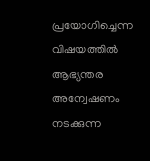പ്രയോഗിച്ചെന്ന വിഷയത്തിൽ ആഭ്യന്തര അന്വേഷണം നടക്കുന്ന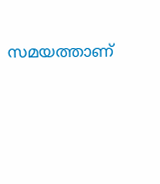സമയത്താണ്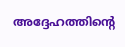അദ്ദേഹത്തിന്റെ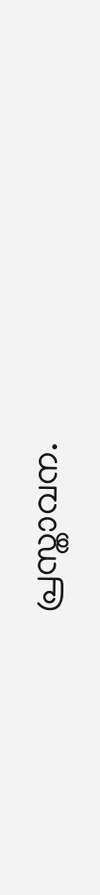പ്രസ്താവന.